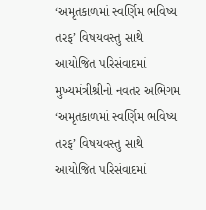‘અમૃતકાળમાં સ્વર્ણિમ ભવિષ્ય તરફ’ વિષયવસ્તુ સાથે આયોજિત પરિસંવાદમાં મુખ્યમંત્રીશ્રીનો નવતર અભિગમ ‘અમૃતકાળમાં સ્વર્ણિમ ભવિષ્ય તરફ’ વિષયવસ્તુ સાથે આયોજિત પરિસંવાદમાં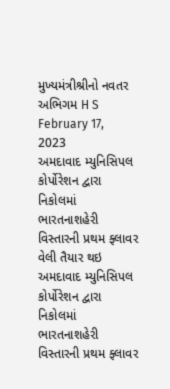મુખ્યમંત્રીશ્રીનો નવતર અભિગમ H S February 17, 2023
અમદાવાદ મ્યુનિસિપલ કોર્પોરેશન દ્વારા નિકોલમાં ભારતનાશહેરી વિસ્તારની પ્રથમ ફ્લાવર વેલી તૈયાર થઇ અમદાવાદ મ્યુનિસિપલ કોર્પોરેશન દ્વારા નિકોલમાં ભારતનાશહેરી વિસ્તારની પ્રથમ ફ્લાવર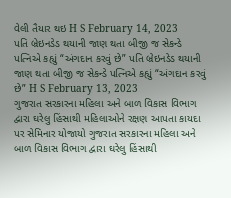વેલી તૈયાર થઇ H S February 14, 2023
પતિ બ્રેઇનડેડ થયાની જાણ થતા બીજી જ સેકન્ડે પત્નિએ કહ્યું “અંગદાન કરવું છે” પતિ બ્રેઇનડેડ થયાની જાણ થતા બીજી જ સેકન્ડે પત્નિએ કહ્યું “અંગદાન કરવું છે” H S February 13, 2023
ગુજરાત સરકારના મહિલા અને બાળ વિકાસ વિભાગ દ્વારા ઘરેલુ હિંસાથી મહિલાઓને રક્ષણ આપતા કાયદા પર સેમિનાર યોજાયો ગુજરાત સરકારના મહિલા અને બાળ વિકાસ વિભાગ દ્વારા ઘરેલુ હિંસાથી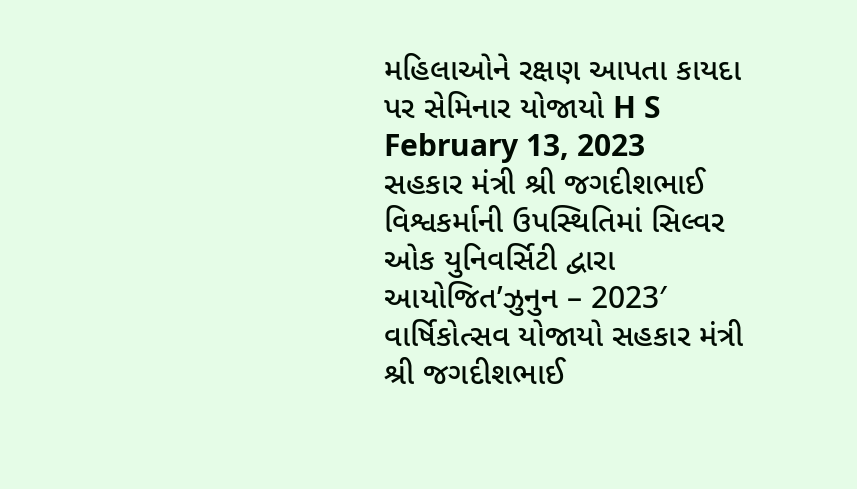મહિલાઓને રક્ષણ આપતા કાયદા પર સેમિનાર યોજાયો H S February 13, 2023
સહકાર મંત્રી શ્રી જગદીશભાઈ વિશ્વકર્માની ઉપસ્થિતિમાં સિલ્વર ઓક યુનિવર્સિટી દ્વારા આયોજિત’ઝુનુન – 2023′ વાર્ષિકોત્સવ યોજાયો સહકાર મંત્રી શ્રી જગદીશભાઈ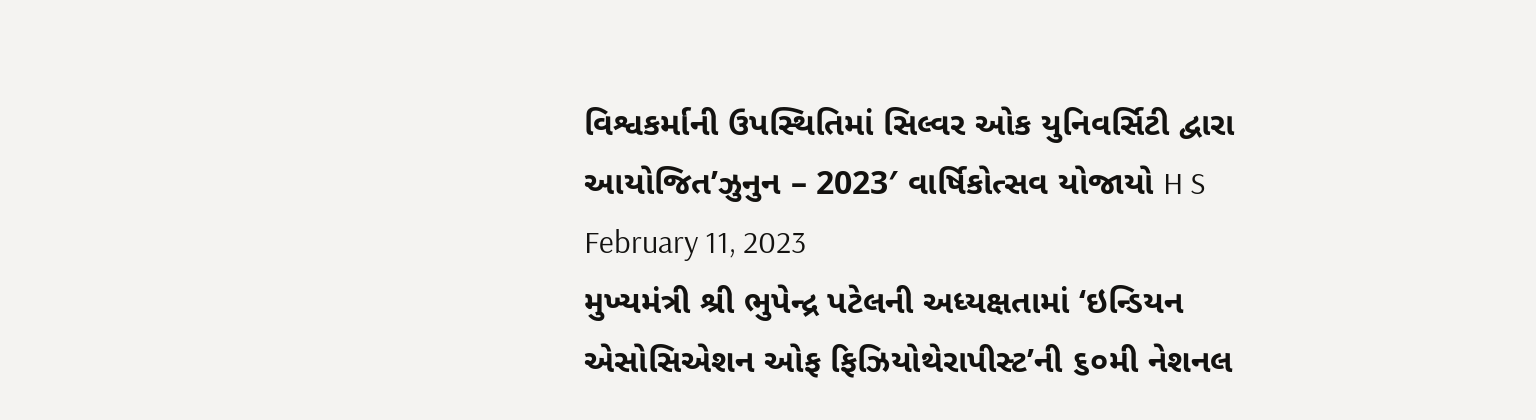વિશ્વકર્માની ઉપસ્થિતિમાં સિલ્વર ઓક યુનિવર્સિટી દ્વારા આયોજિત’ઝુનુન – 2023′ વાર્ષિકોત્સવ યોજાયો H S February 11, 2023
મુખ્યમંત્રી શ્રી ભુપેન્દ્ર પટેલની અધ્યક્ષતામાં ‘ઇન્ડિયન એસોસિએશન ઓફ ફિઝિયોથેરાપીસ્ટ’ની ૬૦મી નેશનલ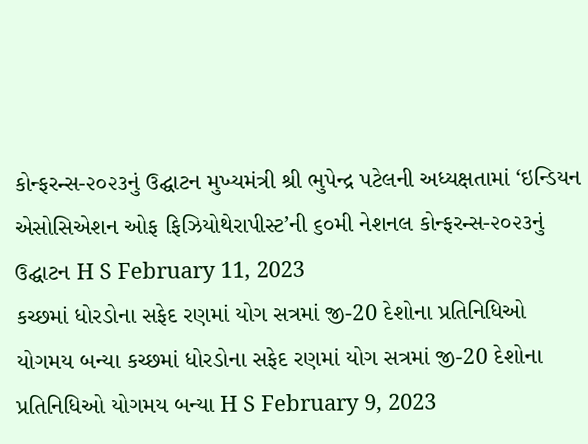કોન્ફરન્સ-૨૦૨૩નું ઉદ્ઘાટન મુખ્યમંત્રી શ્રી ભુપેન્દ્ર પટેલની અધ્યક્ષતામાં ‘ઇન્ડિયન એસોસિએશન ઓફ ફિઝિયોથેરાપીસ્ટ’ની ૬૦મી નેશનલ કોન્ફરન્સ-૨૦૨૩નું ઉદ્ઘાટન H S February 11, 2023
કચ્છમાં ધોરડોના સફેદ રણમાં યોગ સત્રમાં જી-20 દેશોના પ્રતિનિધિઓ યોગમય બન્યા કચ્છમાં ધોરડોના સફેદ રણમાં યોગ સત્રમાં જી-20 દેશોના પ્રતિનિધિઓ યોગમય બન્યા H S February 9, 2023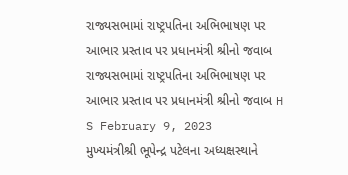રાજ્યસભામાં રાષ્ટ્રપતિના અભિભાષણ પર આભાર પ્રસ્તાવ પર પ્રધાનમંત્રી શ્રીનો જવાબ રાજ્યસભામાં રાષ્ટ્રપતિના અભિભાષણ પર આભાર પ્રસ્તાવ પર પ્રધાનમંત્રી શ્રીનો જવાબ H S February 9, 2023
મુખ્યમંત્રીશ્રી ભૂપેન્દ્ર પટેલના અધ્યક્ષસ્થાને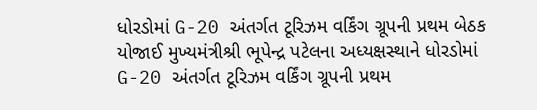ધોરડોમાં G-20 અંતર્ગત ટૂરિઝમ વર્કિંગ ગ્રૂપની પ્રથમ બેઠક યોજાઈ મુખ્યમંત્રીશ્રી ભૂપેન્દ્ર પટેલના અધ્યક્ષસ્થાને ધોરડોમાં G-20 અંતર્ગત ટૂરિઝમ વર્કિંગ ગ્રૂપની પ્રથમ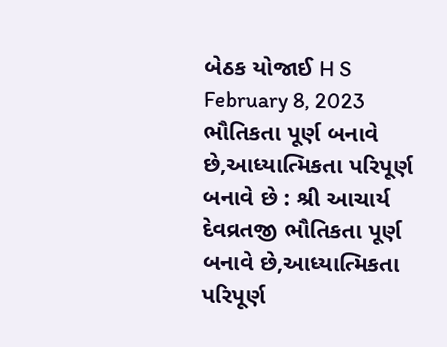બેઠક યોજાઈ H S February 8, 2023
ભૌતિકતા પૂર્ણ બનાવે છે,આધ્યાત્મિકતા પરિપૂર્ણ બનાવે છે : શ્રી આચાર્ય દેવવ્રતજી ભૌતિકતા પૂર્ણ બનાવે છે,આધ્યાત્મિકતા પરિપૂર્ણ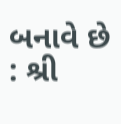બનાવે છે : શ્રી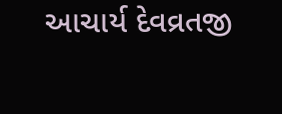આચાર્ય દેવવ્રતજી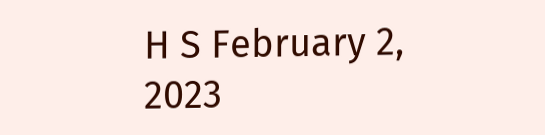H S February 2, 2023